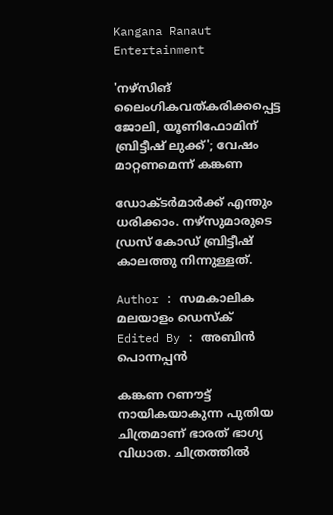Kangana Ranaut
Entertainment

'നഴ്‌സിങ് ലൈംഗികവത്കരിക്കപ്പെട്ട ജോലി, യൂണിഫോമിന് ബ്രിട്ടീഷ് ലുക്ക്'; വേഷം മാറ്റണമെന്ന് കങ്കണ

ഡോക്ടര്‍മാര്‍ക്ക് എന്തും ധരിക്കാം. നഴ്‌സുമാരുടെ ഡ്രസ് കോഡ് ബ്രിട്ടീഷ് കാലത്തു നിന്നുള്ളത്.

Author : സമകാലിക മലയാളം ഡെസ്ക്
Edited By : അബിന്‍ പൊന്നപ്പന്‍

കങ്കണ റണൗട്ട് നായികയാകുന്ന പുതിയ ചിത്രമാണ് ഭാരത് ഭാഗ്യ വിധാത. ചിത്രത്തില്‍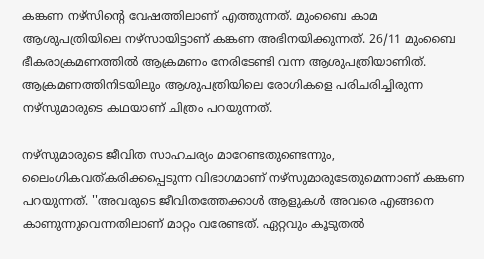കങ്കണ നഴ്‌സിന്റെ വേഷത്തിലാണ് എത്തുന്നത്. മുംബൈ കാമ ആശുപത്രിയിലെ നഴ്‌സായിട്ടാണ് കങ്കണ അഭിനയിക്കുന്നത്. 26/11 മുംബൈ ഭീകരാക്രമണത്തില്‍ ആക്രമണം നേരിടേണ്ടി വന്ന ആശുപത്രിയാണിത്. ആക്രമണത്തിനിടയിലും ആശുപത്രിയിലെ രോഗികളെ പരിചരിച്ചിരുന്ന നഴ്‌സുമാരുടെ കഥയാണ് ചിത്രം പറയുന്നത്.

നഴ്‌സുമാരുടെ ജീവിത സാഹചര്യം മാറേണ്ടതുണ്ടെന്നും, ലൈംഗികവത്കരിക്കപ്പെടുന്ന വിഭാഗമാണ് നഴ്‌സുമാരുടേതുമെന്നാണ് കങ്കണ പറയുന്നത്. ''അവരുടെ ജീവിതത്തേക്കാള്‍ ആളുകള്‍ അവരെ എങ്ങനെ കാണുന്നുവെന്നതിലാണ് മാറ്റം വരേണ്ടത്. ഏറ്റവും കൂടുതല്‍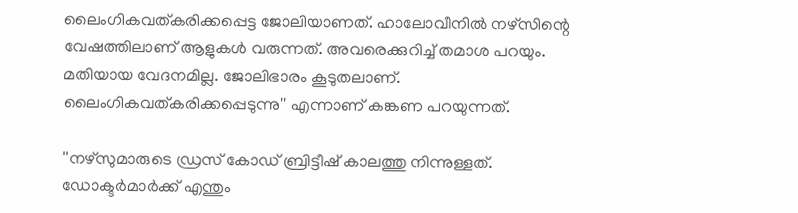ലൈംഗികവത്കരിക്കപ്പെട്ട ജോലിയാണത്. ഹാലോവീനില്‍ നഴ്‌സിന്റെ വേഷത്തിലാണ് ആളുകള്‍ വരുന്നത്. അവരെക്കുറിച്ച് തമാശ പറയും. മതിയായ വേദനമില്ല. ജോലിഭാരം കൂടുതലാണ്. ലൈംഗികവത്കരിക്കപ്പെടുന്നു'' എന്നാണ് കങ്കണ പറയുന്നത്.

''നഴ്‌സുമാരുടെ ഡ്രസ് കോഡ് ബ്രിട്ടീഷ് കാലത്തു നിന്നുള്ളത്. ഡോക്ടര്‍മാര്‍ക്ക് എന്തും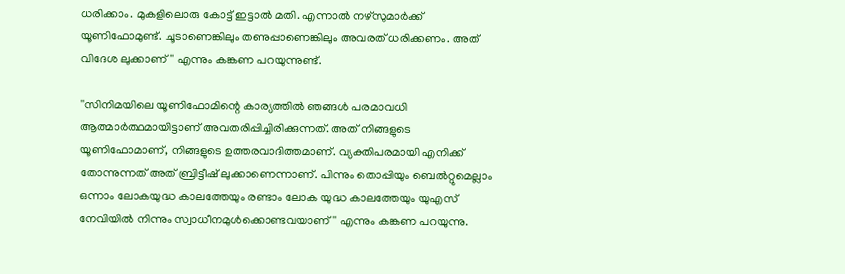ധരിക്കാം. മുകളിലൊരു കോട്ട് ഇട്ടാല്‍ മതി. എന്നാല്‍ നഴ്‌സുമാര്‍ക്ക് യൂണിഫോമുണ്ട്. ചൂടാണെങ്കിലും തണുപ്പാണെങ്കിലും അവരത് ധരിക്കണം. അത് വിദേശ ലുക്കാണ്'' എന്നും കങ്കണ പറയുന്നുണ്ട്.

''സിനിമയിലെ യൂണിഫോമിന്റെ കാര്യത്തില്‍ ഞങ്ങള്‍ പരമാവധി ആത്മാര്‍ത്ഥമായിട്ടാണ് അവതരിപ്പിച്ചിരിക്കുന്നത്. അത് നിങ്ങളുടെ യൂണിഫോമാണ്, നിങ്ങളുടെ ഉത്തരവാദിത്തമാണ്. വ്യക്തിപരമായി എനിക്ക് തോന്നുന്നത് അത് ബ്രിട്ടീഷ് ലുക്കാണെന്നാണ്. പിന്നും തൊപ്പിയും ബെല്‍റ്റുമെല്ലാം ഒന്നാം ലോകയുദ്ധ കാലത്തേയും രണ്ടാം ലോക യുദ്ധ കാലത്തേയും യുഎസ് നേവിയില്‍ നിന്നും സ്വാധീനമുള്‍ക്കൊണ്ടവയാണ്'' എന്നും കങ്കണ പറയുന്നു.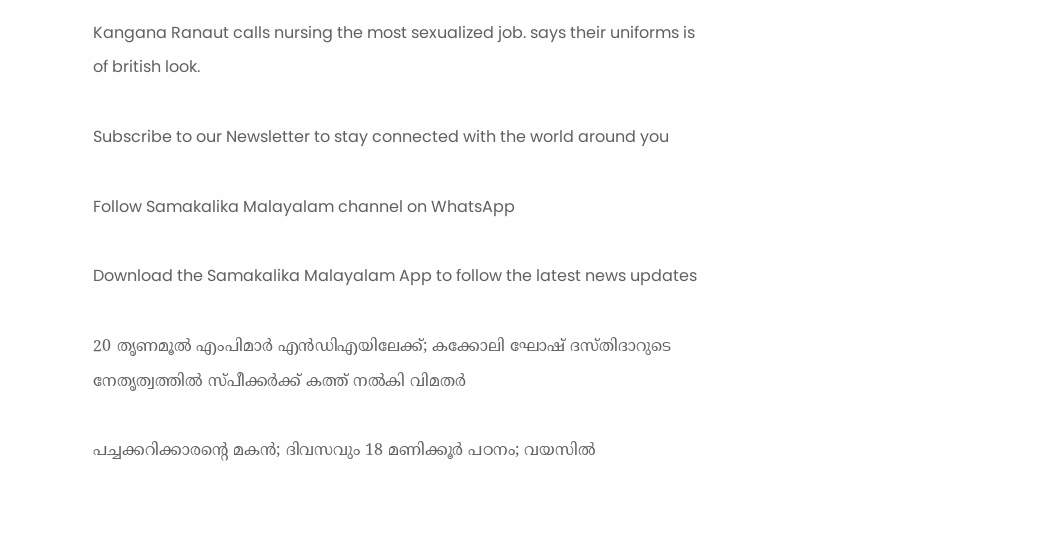Kangana Ranaut calls nursing the most sexualized job. says their uniforms is of british look.

Subscribe to our Newsletter to stay connected with the world around you

Follow Samakalika Malayalam channel on WhatsApp

Download the Samakalika Malayalam App to follow the latest news updates

20 തൃണമൂൽ എംപിമാർ എൻഡിഎയിലേക്ക്; കക്കോലി ഘോഷ് ദസ്തിദാറുടെ നേതൃത്വത്തിൽ സ്പീക്കർക്ക് കത്ത് നൽകി വിമതർ

പച്ചക്കറിക്കാരന്റെ മകൻ; ദിവസവും 18 മണിക്കൂര്‍ പഠനം; വയസില്‍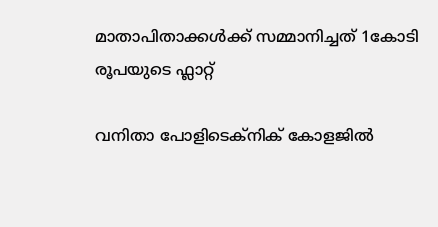മാതാപിതാക്കള്‍ക്ക് സമ്മാനിച്ചത് 1കോടി രൂപയുടെ ഫ്ലാറ്റ്

വനിതാ പോളിടെക്‌നിക് കോളജിൽ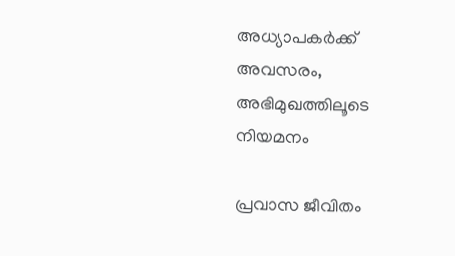അധ്യാപകർക്ക് അവസരം, അഭിമുഖത്തിലൂടെ നിയമനം

പ്രവാസ ജീവിതം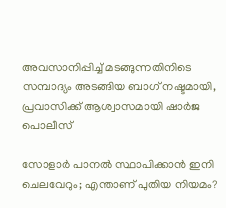അവസാനിപ്പിച്ച് മടങ്ങുന്നതിനിടെ സമ്പാദ്യം അടങ്ങിയ ബാഗ് നഷ്ടമായി, പ്രവാസിക്ക് ആശ്വാസമായി ഷാര്‍ജ പൊലീസ്

സോളാർ പാനൽ സ്ഥാപിക്കാൻ ഇനി ചെലവേറും; എന്താണ് പുതിയ നിയമം?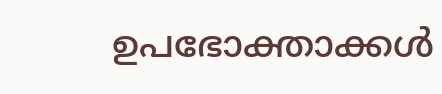ഉപഭോക്താക്കൾ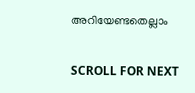അറിയേണ്ടതെല്ലാം

SCROLL FOR NEXT